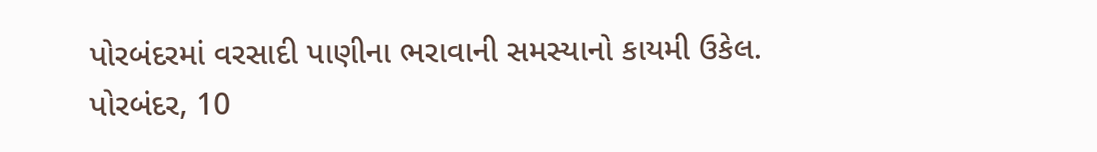પોરબંદરમાં વરસાદી પાણીના ભરાવાની સમસ્યાનો કાયમી ઉકેલ.
પોરબંદર, 10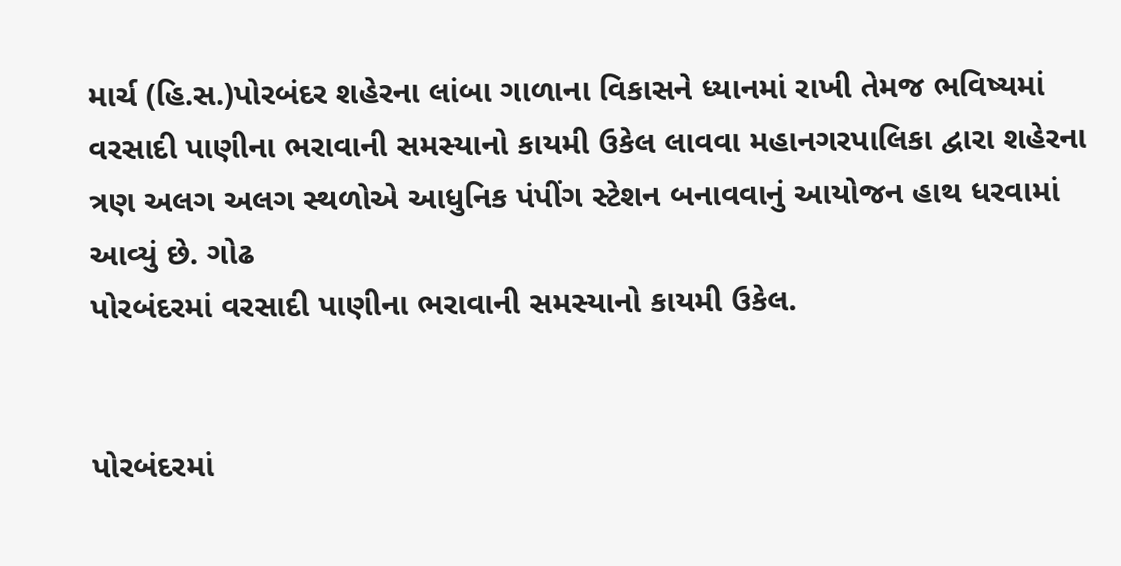માર્ચ (હિ.સ.)પોરબંદર શહેરના લાંબા ગાળાના વિકાસને ધ્યાનમાં રાખી તેમજ ભવિષ્યમાં વરસાદી પાણીના ભરાવાની સમસ્યાનો કાયમી ઉકેલ લાવવા મહાનગરપાલિકા દ્વારા શહેરના ત્રણ અલગ અલગ સ્થળોએ આધુનિક પંપીંગ સ્ટેશન બનાવવાનું આયોજન હાથ ધરવામાં આવ્યું છે. ગોઢ
પોરબંદરમાં વરસાદી પાણીના ભરાવાની સમસ્યાનો કાયમી ઉકેલ.


પોરબંદરમાં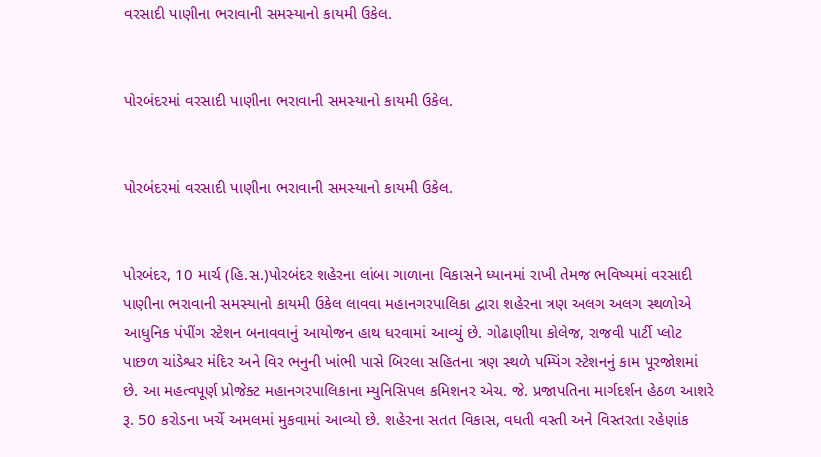વરસાદી પાણીના ભરાવાની સમસ્યાનો કાયમી ઉકેલ.


પોરબંદરમાં વરસાદી પાણીના ભરાવાની સમસ્યાનો કાયમી ઉકેલ.


પોરબંદરમાં વરસાદી પાણીના ભરાવાની સમસ્યાનો કાયમી ઉકેલ.


પોરબંદર, 10 માર્ચ (હિ.સ.)પોરબંદર શહેરના લાંબા ગાળાના વિકાસને ધ્યાનમાં રાખી તેમજ ભવિષ્યમાં વરસાદી પાણીના ભરાવાની સમસ્યાનો કાયમી ઉકેલ લાવવા મહાનગરપાલિકા દ્વારા શહેરના ત્રણ અલગ અલગ સ્થળોએ આધુનિક પંપીંગ સ્ટેશન બનાવવાનું આયોજન હાથ ધરવામાં આવ્યું છે. ગોઢાણીયા કોલેજ, રાજવી પાર્ટી પ્લોટ પાછળ ચાંડેશ્વર મંદિર અને વિર ભનુની ખાંભી પાસે બિરલા સહિતના ત્રણ સ્થળે પમ્પિંગ સ્ટેશનનું કામ પૂરજોશમાં છે. આ મહત્વપૂર્ણ પ્રોજેક્ટ મહાનગરપાલિકાના મ્યુનિસિપલ કમિશનર એચ. જે. પ્રજાપતિના માર્ગદર્શન હેઠળ આશરે રૂ. 50 કરોડના ખર્ચે અમલમાં મુકવામાં આવ્યો છે. શહેરના સતત વિકાસ, વધતી વસ્તી અને વિસ્તરતા રહેણાંક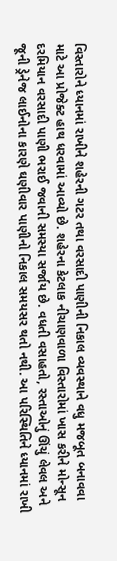વિસ્તારોને ધ્યાનમાં રાખીને શહેરની ગટર તથા વરસાદી પાણીની નિકાલ વ્યવસ્થાને વધુ મજબૂત બનાવવા માટે આ પ્રોજેક્ટ હાથ ધરવામાં આવ્યો છે. શહેરના કેટલાક નીચાણવાળા વિસ્તારોમાં ખાસ કરીને મોન્સૂન દરમિયાન વરસાદી પાણી ભરાઈ જવાની સમસ્યા સર્જાય છે. વધતી વસાહતો, રસ્તાઓનું ઊંચું લેવલ અને જૂની ડ્રેનેજ લાઈનોના કારણે ઘણીવાર પાણીનો નિકાલ સમયસર થતો નથી. આ પરિસ્થિતિને ધ્યાનમાં રાખી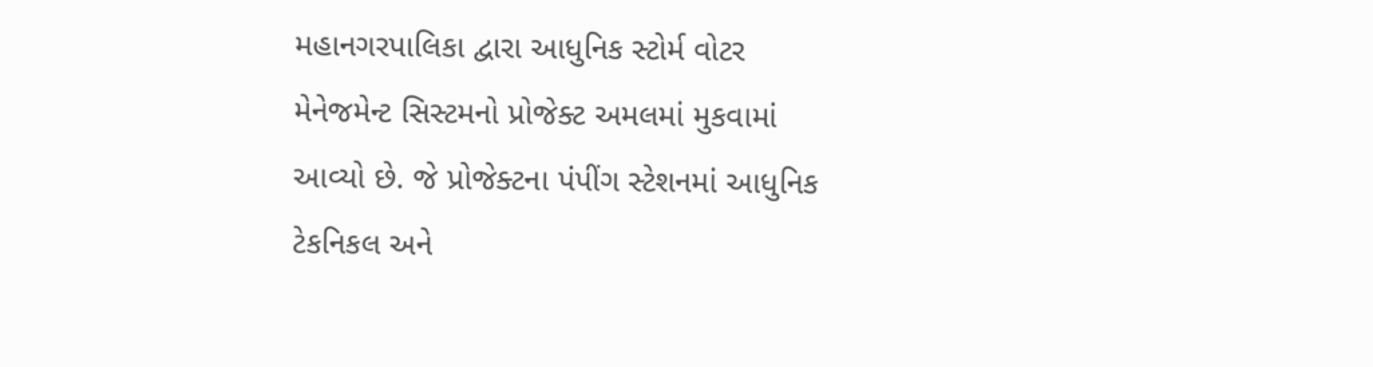મહાનગરપાલિકા દ્વારા આધુનિક સ્ટોર્મ વોટર મેનેજમેન્ટ સિસ્ટમનો પ્રોજેક્ટ અમલમાં મુકવામાં આવ્યો છે. જે પ્રોજેક્ટના પંપીંગ સ્ટેશનમાં આધુનિક ટેકનિકલ અને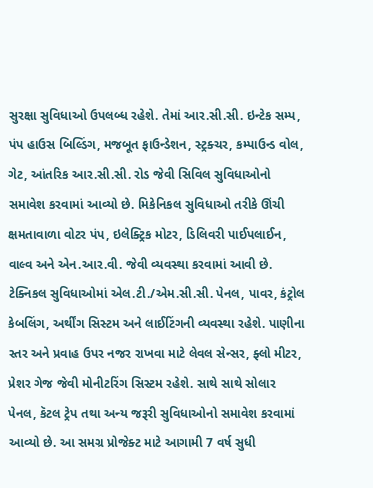સુરક્ષા સુવિધાઓ ઉપલબ્ધ રહેશે. તેમાં આર.સી.સી. ઇન્ટેક સમ્પ, પંપ હાઉસ બિલ્ડિંગ, મજબૂત ફાઉન્ડેશન, સ્ટ્રક્ચર, કમ્પાઉન્ડ વોલ, ગેટ, આંતરિક આર.સી.સી. રોડ જેવી સિવિલ સુવિધાઓનો સમાવેશ કરવામાં આવ્યો છે. મિકેનિકલ સુવિધાઓ તરીકે ઊંચી ક્ષમતાવાળા વોટર પંપ, ઇલેક્ટ્રિક મોટર, ડિલિવરી પાઈપલાઈન, વાલ્વ અને એન.આર.વી. જેવી વ્યવસ્થા કરવામાં આવી છે. ટેક્નિકલ સુવિધાઓમાં એલ.ટી./એમ.સી.સી. પેનલ, પાવર, કંટ્રોલ કેબલિંગ, અર્થીંગ સિસ્ટમ અને લાઈટિંગની વ્યવસ્થા રહેશે. પાણીના સ્તર અને પ્રવાહ ઉપર નજર રાખવા માટે લેવલ સેન્સર, ફ્લો મીટર, પ્રેશર ગેજ જેવી મોનીટરિંગ સિસ્ટમ રહેશે. સાથે સાથે સોલાર પેનલ, કૅટલ ટ્રેપ તથા અન્ય જરૂરી સુવિધાઓનો સમાવેશ કરવામાં આવ્યો છે. આ સમગ્ર પ્રોજેક્ટ માટે આગામી 7 વર્ષ સુધી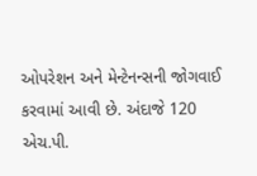ઓપરેશન અને મેન્ટેનન્સની જોગવાઈ કરવામાં આવી છે. અંદાજે 120 એચ.પી.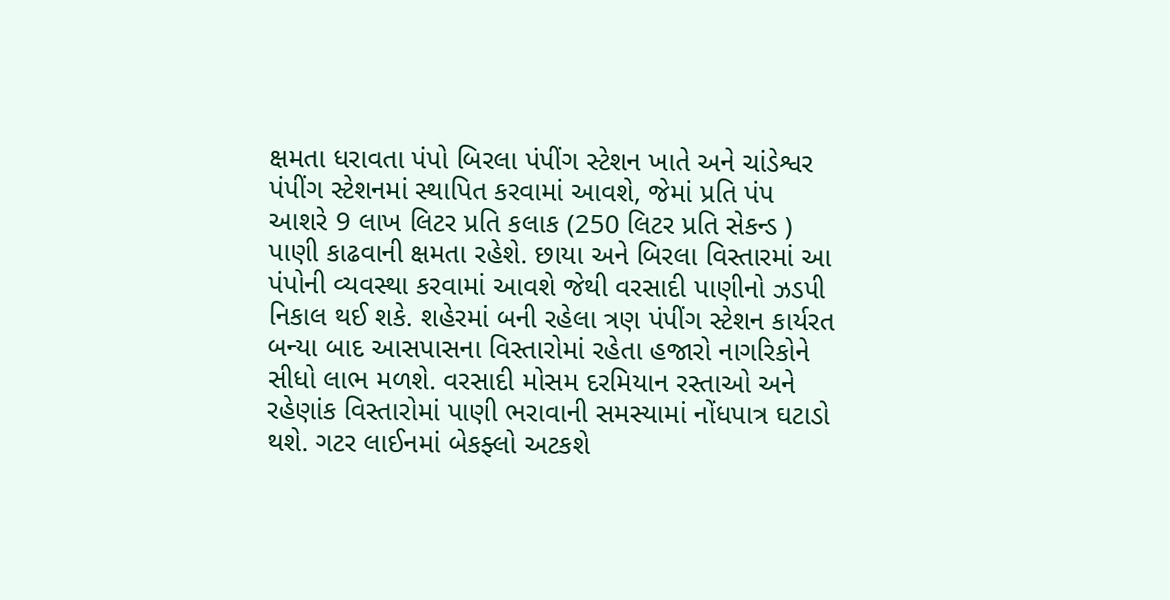ક્ષમતા ધરાવતા પંપો બિરલા પંપીંગ સ્ટેશન ખાતે અને ચાંડેશ્વર પંપીંગ સ્ટેશનમાં સ્થાપિત કરવામાં આવશે, જેમાં પ્રતિ પંપ આશરે 9 લાખ લિટર પ્રતિ કલાક (250 લિટર પ્રતિ સેકન્ડ ) પાણી કાઢવાની ક્ષમતા રહેશે. છાયા અને બિરલા વિસ્તારમાં આ પંપોની વ્યવસ્થા કરવામાં આવશે જેથી વરસાદી પાણીનો ઝડપી નિકાલ થઈ શકે. શહેરમાં બની રહેલા ત્રણ પંપીંગ સ્ટેશન કાર્યરત બન્યા બાદ આસપાસના વિસ્તારોમાં રહેતા હજારો નાગરિકોને સીધો લાભ મળશે. વરસાદી મોસમ દરમિયાન રસ્તાઓ અને રહેણાંક વિસ્તારોમાં પાણી ભરાવાની સમસ્યામાં નોંધપાત્ર ઘટાડો થશે. ગટર લાઈનમાં બેકફ્લો અટકશે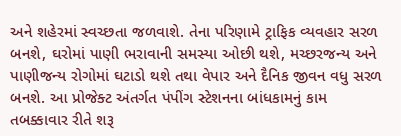અને શહેરમાં સ્વચ્છતા જળવાશે. તેના પરિણામે ટ્રાફિક વ્યવહાર સરળ બનશે, ઘરોમાં પાણી ભરાવાની સમસ્યા ઓછી થશે, મચ્છરજન્ય અને પાણીજન્ય રોગોમાં ઘટાડો થશે તથા વેપાર અને દૈનિક જીવન વધુ સરળ બનશે. આ પ્રોજેક્ટ અંતર્ગત પંપીંગ સ્ટેશનના બાંધકામનું કામ તબક્કાવાર રીતે શરૂ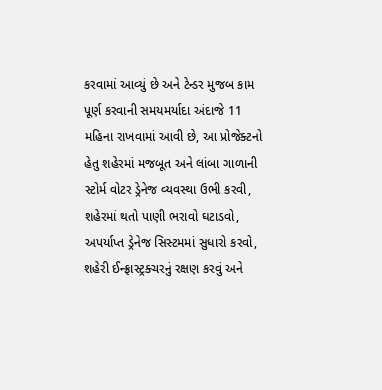કરવામાં આવ્યું છે અને ટેન્ડર મુજબ કામ પૂર્ણ કરવાની સમયમર્યાદા અંદાજે 11 મહિના રાખવામાં આવી છે, આ પ્રોજેક્ટનો હેતુ શહેરમાં મજબૂત અને લાંબા ગાળાની સ્ટોર્મ વોટર ડ્રેનેજ વ્યવસ્થા ઉભી કરવી, શહેરમાં થતો પાણી ભરાવો ઘટાડવો, અપર્યાપ્ત ડ્રેનેજ સિસ્ટમમાં સુધારો કરવો, શહેરી ઈન્ફ્રાસ્ટ્રક્ચરનું રક્ષણ કરવું અને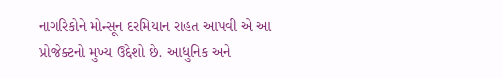નાગરિકોને મોન્સૂન દરમિયાન રાહત આપવી એ આ પ્રોજેક્ટનો મુખ્ય ઉદ્દેશો છે. આધુનિક અને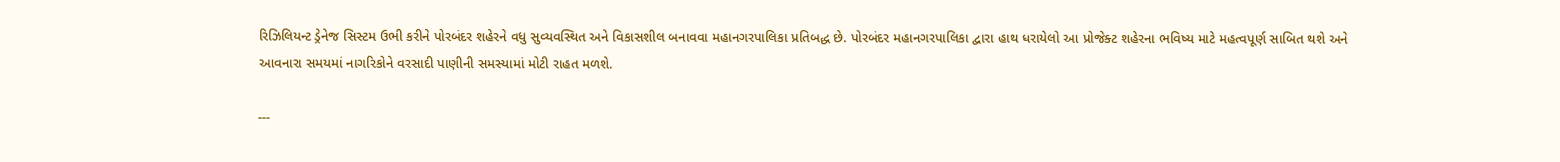રિઝિલિયન્ટ ડ્રેનેજ સિસ્ટમ ઉભી કરીને પોરબંદર શહેરને વધુ સુવ્યવસ્થિત અને વિકાસશીલ બનાવવા મહાનગરપાલિકા પ્રતિબદ્ધ છે. પોરબંદર મહાનગરપાલિકા દ્વારા હાથ ધરાયેલો આ પ્રોજેક્ટ શહેરના ભવિષ્ય માટે મહત્વપૂર્ણ સાબિત થશે અને આવનારા સમયમાં નાગરિકોને વરસાદી પાણીની સમસ્યામાં મોટી રાહત મળશે.

---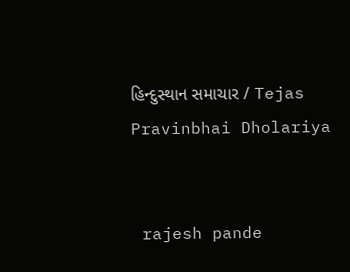હિન્દુસ્થાન સમાચાર / Tejas Pravinbhai Dholariya


 rajesh pande